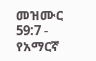መዝሙር 59:7 - የአማርኛ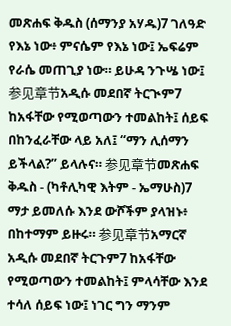መጽሐፍ ቅዱስ (ሰማንያ አሃዱ)7 ገለዓድ የእኔ ነው፥ ምናሴም የእኔ ነው፤ ኤፍሬም የራሴ መጠጊያ ነው። ይሁዳ ንጉሤ ነው፤ 参见章节አዲሱ መደበኛ ትርጒም7 ከአፋቸው የሚወጣውን ተመልከት፤ ሰይፍ በከንፈራቸው ላይ አለ፤ “ማን ሊሰማን ይችላል?” ይላሉና። 参见章节መጽሐፍ ቅዱስ - (ካቶሊካዊ እትም - ኤማሁስ)7 ማታ ይመለሱ እንደ ውሾችም ያላዝኑ፥ በከተማም ይዙሩ። 参见章节አማርኛ አዲሱ መደበኛ ትርጉም7 ከአፋቸው የሚወጣውን ተመልከት፤ ምላሳቸው እንደ ተሳለ ሰይፍ ነው፤ ነገር ግን ማንም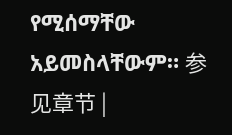የሚሰማቸው አይመስላቸውም። 参见章节 |